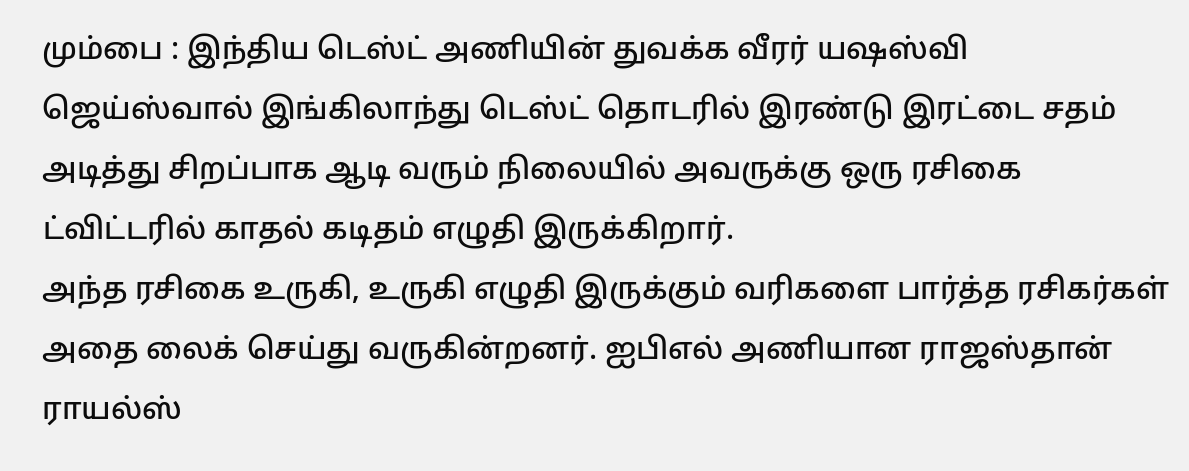மும்பை : இந்திய டெஸ்ட் அணியின் துவக்க வீரர் யஷஸ்வி ஜெய்ஸ்வால் இங்கிலாந்து டெஸ்ட் தொடரில் இரண்டு இரட்டை சதம் அடித்து சிறப்பாக ஆடி வரும் நிலையில் அவருக்கு ஒரு ரசிகை ட்விட்டரில் காதல் கடிதம் எழுதி இருக்கிறார்.
அந்த ரசிகை உருகி, உருகி எழுதி இருக்கும் வரிகளை பார்த்த ரசிகர்கள் அதை லைக் செய்து வருகின்றனர். ஐபிஎல் அணியான ராஜஸ்தான் ராயல்ஸ்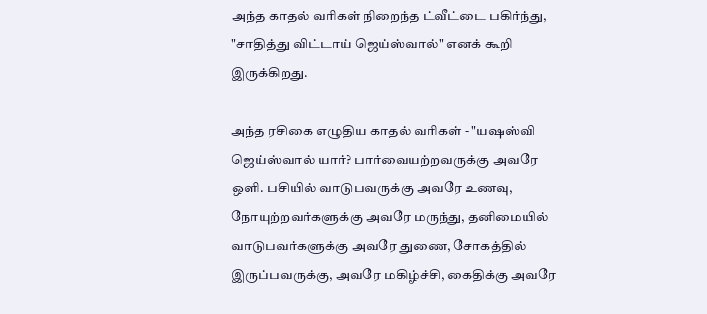அந்த காதல் வரிகள் நிறைந்த ட்வீட்டை பகிர்ந்து, "சாதித்து விட்டாய் ஜெய்ஸ்வால்" எனக் கூறி இருக்கிறது.

அந்த ரசிகை எழுதிய காதல் வரிகள் - "யஷஸ்வி ஜெய்ஸ்வால் யார்? பார்வையற்றவருக்கு அவரே ஒளி. பசியில் வாடுபவருக்கு அவரே உணவு, நோயுற்றவர்களுக்கு அவரே மருந்து, தனிமையில் வாடுபவர்களுக்கு அவரே துணை, சோகத்தில் இருப்பவருக்கு, அவரே மகிழ்ச்சி, கைதிக்கு அவரே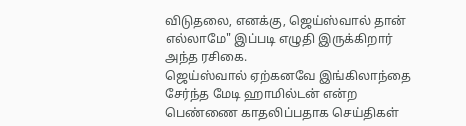விடுதலை, எனக்கு, ஜெய்ஸ்வால் தான் எல்லாமே" இப்படி எழுதி இருக்கிறார் அந்த ரசிகை.
ஜெய்ஸ்வால் ஏற்கனவே இங்கிலாந்தை சேர்ந்த மேடி ஹாமில்டன் என்ற பெண்ணை காதலிப்பதாக செய்திகள்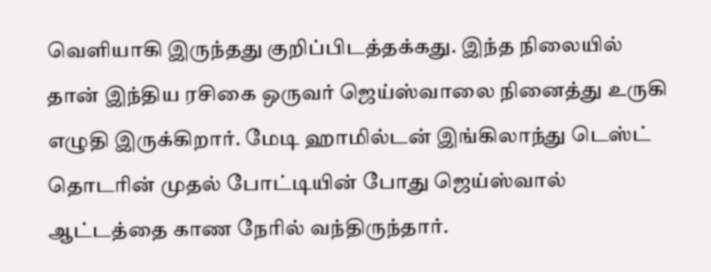வெளியாகி இருந்தது குறிப்பிடத்தக்கது. இந்த நிலையில் தான் இந்திய ரசிகை ஒருவர் ஜெய்ஸ்வாலை நினைத்து உருகி எழுதி இருக்கிறார். மேடி ஹாமில்டன் இங்கிலாந்து டெஸ்ட் தொடரின் முதல் போட்டியின் போது ஜெய்ஸ்வால் ஆட்டத்தை காண நேரில் வந்திருந்தார்.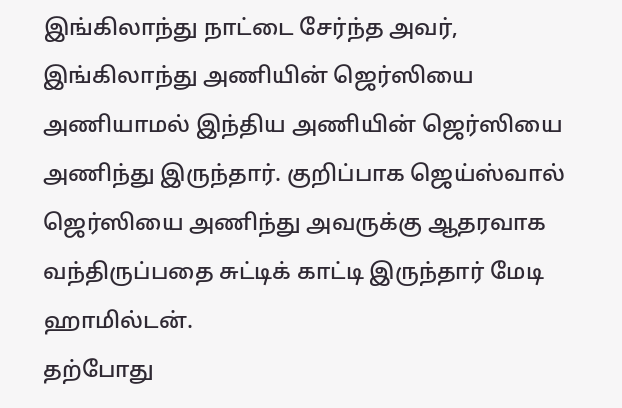இங்கிலாந்து நாட்டை சேர்ந்த அவர், இங்கிலாந்து அணியின் ஜெர்ஸியை அணியாமல் இந்திய அணியின் ஜெர்ஸியை அணிந்து இருந்தார். குறிப்பாக ஜெய்ஸ்வால் ஜெர்ஸியை அணிந்து அவருக்கு ஆதரவாக வந்திருப்பதை சுட்டிக் காட்டி இருந்தார் மேடி ஹாமில்டன்.
தற்போது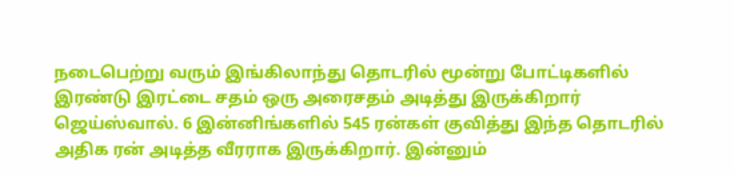நடைபெற்று வரும் இங்கிலாந்து தொடரில் மூன்று போட்டிகளில் இரண்டு இரட்டை சதம் ஒரு அரைசதம் அடித்து இருக்கிறார் ஜெய்ஸ்வால். 6 இன்னிங்களில் 545 ரன்கள் குவித்து இந்த தொடரில் அதிக ரன் அடித்த வீரராக இருக்கிறார். இன்னும்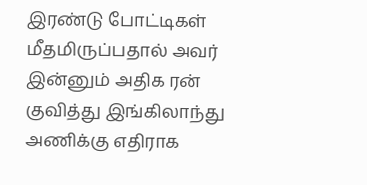இரண்டு போட்டிகள் மீதமிருப்பதால் அவர் இன்னும் அதிக ரன் குவித்து இங்கிலாந்து அணிக்கு எதிராக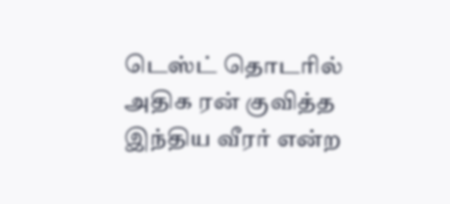டெஸ்ட் தொடரில் அதிக ரன் குவித்த இந்திய வீரர் என்ற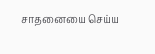சாதனையை செய்ய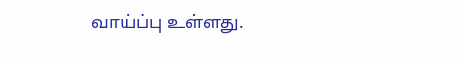வாய்ப்பு உள்ளது.